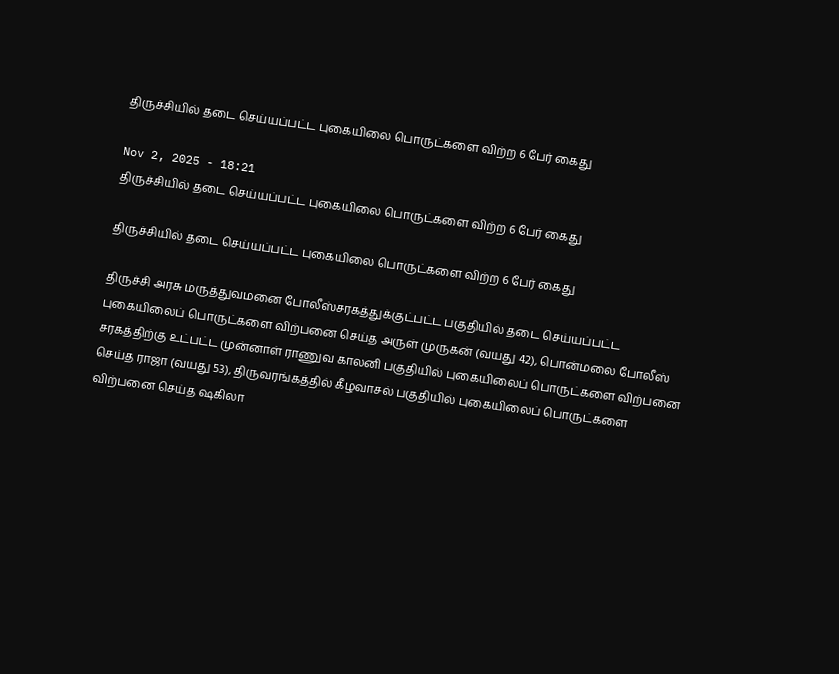திருச்சியில் தடை செய்யப்பட்ட புகையிலை பொருட்களை விற்ற 6 பேர் கைது

Nov 2, 2025 - 18:21
திருச்சியில் தடை செய்யப்பட்ட புகையிலை பொருட்களை விற்ற 6 பேர் கைது

திருச்சியில் தடை செய்யப்பட்ட புகையிலை பொருட்களை விற்ற 6 பேர் கைது

திருச்சி அரசு மருத்துவமனை போலீஸ்சரகத்துக்குட்பட்ட பகுதியில் தடை செய்யப்பட்ட புகையிலைப் பொருட்களை விற்பனை செய்த அருள் முருகன் (வயது 42), பொன்மலை போலீஸ் சரகத்திற்கு உட்பட்ட முன்னாள் ராணுவ காலனி பகுதியில் புகையிலைப் பொருட்களை விற்பனை செய்த ராஜா (வயது 53), திருவரங்கத்தில் கீழவாசல் பகுதியில் புகையிலைப் பொருட்களை விற்பனை செய்த ஷகிலா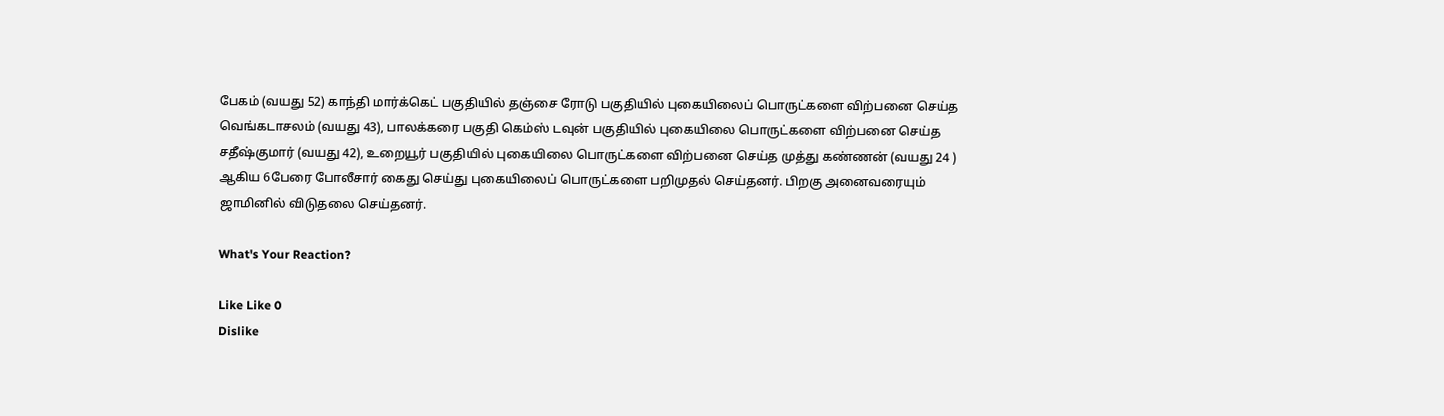பேகம் (வயது 52) காந்தி மார்க்கெட் பகுதியில் தஞ்சை ரோடு பகுதியில் புகையிலைப் பொருட்களை விற்பனை செய்த வெங்கடாசலம் (வயது 43), பாலக்கரை பகுதி கெம்ஸ் டவுன் பகுதியில் புகையிலை பொருட்களை விற்பனை செய்த சதீஷ்குமார் (வயது 42), உறையூர் பகுதியில் புகையிலை பொருட்களை விற்பனை செய்த முத்து கண்ணன் (வயது 24 ) ஆகிய 6பேரை போலீசார் கைது செய்து புகையிலைப் பொருட்களை பறிமுதல் செய்தனர். பிறகு அனைவரையும் ஜாமினில் விடுதலை செய்தனர்.

What's Your Reaction?

Like Like 0
Dislike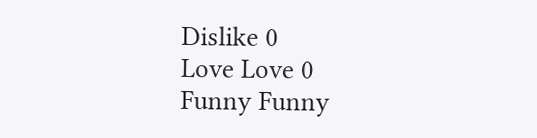Dislike 0
Love Love 0
Funny Funny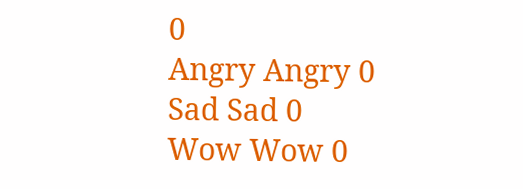0
Angry Angry 0
Sad Sad 0
Wow Wow 0